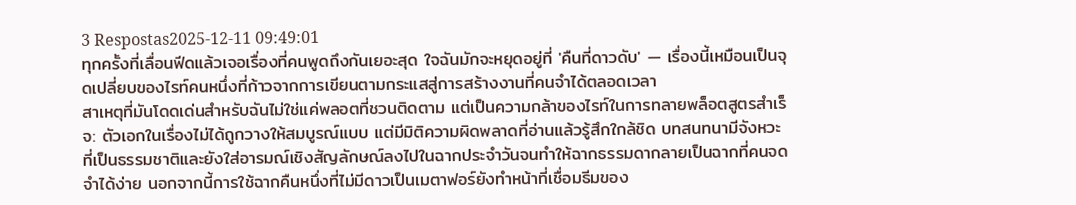3 Respostas2025-12-11 09:49:01
ทุกครั้งที่เลื่อนฟีดแล้วเจอเรื่องที่คนพูดถึงกันเยอะสุด ใจฉันมักจะหยุดอยู่ที่ 'คืนที่ดาวดับ' — เรื่องนี้เหมือนเป็นจุดเปลี่ยบของไรท์คนหนึ่งที่ก้าวจากการเขียนตามกระแสสู่การสร้างงานที่คนจำได้ตลอดเวลา
สาเหตุที่มันโดดเด่นสำหรับฉันไม่ใช่แค่พลอตที่ชวนติดตาม แต่เป็นความกล้าของไรท์ในการทลายพล็อตสูตรสำเร็จ: ตัวเอกในเรื่องไม่ได้ถูกวางให้สมบูรณ์แบบ แต่มีมิติความผิดพลาดที่อ่านแล้วรู้สึกใกล้ชิด บทสนทนามีจังหวะที่เป็นธรรมชาติและยังใส่อารมณ์เชิงสัญลักษณ์ลงไปในฉากประจำวันจนทำให้ฉากธรรมดากลายเป็นฉากที่คนจดจำได้ง่าย นอกจากนี้การใช้ฉากคืนหนึ่งที่ไม่มีดาวเป็นเมตาฟอร์ยังทำหน้าที่เชื่อมธีมของ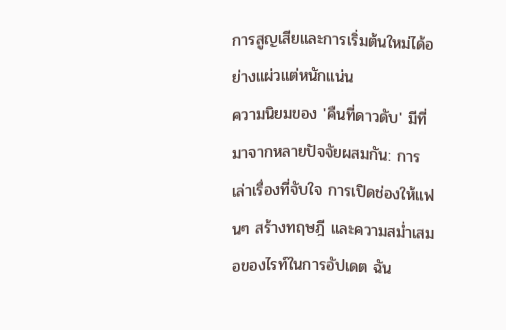การสูญเสียและการเริ่มต้นใหม่ได้อย่างแผ่วแต่หนักแน่น
ความนิยมของ 'คืนที่ดาวดับ' มีที่มาจากหลายปัจจัยผสมกัน: การเล่าเรื่องที่จับใจ การเปิดช่องให้แฟนๆ สร้างทฤษฎี และความสม่ำเสมอของไรท์ในการอัปเดต ฉัน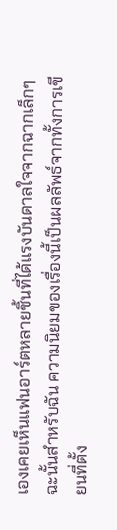เองเคยเห็นแฟนอาร์ตหลายชิ้นที่ได้แรงบันดาลใจจากฉากเล็กๆ ฉะนั้นสำหรับฉัน ความนิยมของเรื่องนี้เป็นผลลัพธ์จากทั้งการเขียนที่ตั้ง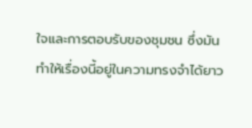ใจและการตอบรับของชุมชน ซึ่งมันทำให้เรื่องนี้อยู่ในความทรงจำได้ยาว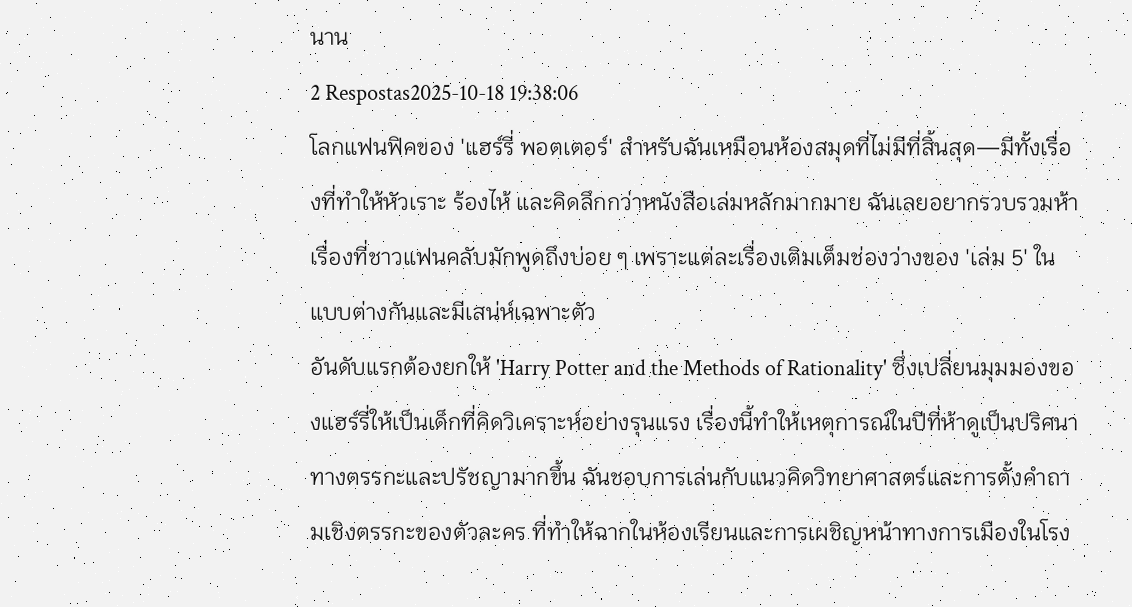นาน
2 Respostas2025-10-18 19:38:06
โลกแฟนฟิคของ 'แฮร์รี่ พอตเตอร์' สำหรับฉันเหมือนห้องสมุดที่ไม่มีที่สิ้นสุด—มีทั้งเรื่องที่ทำให้หัวเราะ ร้องไห้ และคิดลึกกว่าหนังสือเล่มหลักมากมาย ฉันเลยอยากรวบรวมห้าเรื่องที่ชาวแฟนคลับมักพูดถึงบ่อย ๆ เพราะแต่ละเรื่องเติมเต็มช่องว่างของ 'เล่ม 5' ในแบบต่างกันและมีเสน่ห์เฉพาะตัว
อันดับแรกต้องยกให้ 'Harry Potter and the Methods of Rationality' ซึ่งเปลี่ยนมุมมองของแฮร์รี่ให้เป็นเด็กที่คิดวิเคราะห์อย่างรุนแรง เรื่องนี้ทำให้เหตุการณ์ในปีที่ห้าดูเป็นปริศนาทางตรรกะและปรัชญามากขึ้น ฉันชอบการเล่นกับแนวคิดวิทยาศาสตร์และการตั้งคำถามเชิงตรรกะของตัวละคร ที่ทำให้ฉากในห้องเรียนและการเผชิญหน้าทางการเมืองในโรง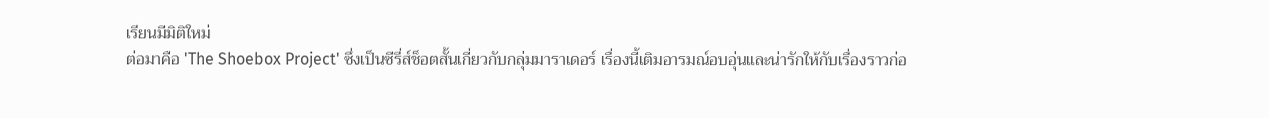เรียนมีมิติใหม่
ต่อมาคือ 'The Shoebox Project' ซึ่งเป็นซีรี่ส์ช็อตสั้นเกี่ยวกับกลุ่มมาราเดอร์ เรื่องนี้เติมอารมณ์อบอุ่นและน่ารักให้กับเรื่องราวก่อ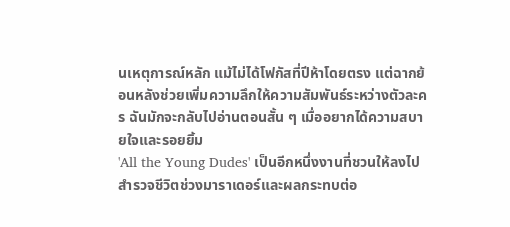นเหตุการณ์หลัก แม้ไม่ได้โฟกัสที่ปีห้าโดยตรง แต่ฉากย้อนหลังช่วยเพิ่มความลึกให้ความสัมพันธ์ระหว่างตัวละคร ฉันมักจะกลับไปอ่านตอนสั้น ๆ เมื่ออยากได้ความสบายใจและรอยยิ้ม
'All the Young Dudes' เป็นอีกหนึ่งงานที่ชวนให้ลงไปสำรวจชีวิตช่วงมาราเดอร์และผลกระทบต่อ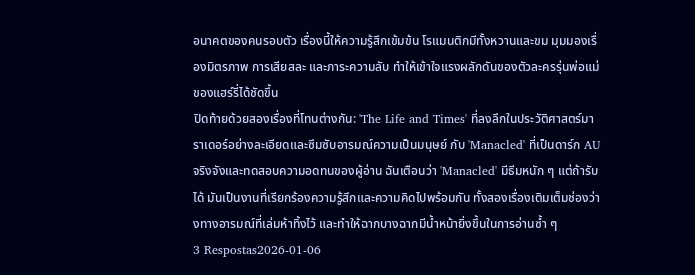อนาคตของคนรอบตัว เรื่องนี้ให้ความรู้สึกเข้มข้น โรแมนติกมีทั้งหวานและขม มุมมองเรื่องมิตรภาพ การเสียสละ และภาระความลับ ทำให้เข้าใจแรงผลักดันของตัวละครรุ่นพ่อแม่ของแฮร์รี่ได้ชัดขึ้น
ปิดท้ายด้วยสองเรื่องที่โทนต่างกัน: 'The Life and Times' ที่ลงลึกในประวัติศาสตร์มาราเดอร์อย่างละเอียดและซึมซับอารมณ์ความเป็นมนุษย์ กับ 'Manacled' ที่เป็นดาร์ก AU จริงจังและทดสอบความอดทนของผู้อ่าน ฉันเตือนว่า 'Manacled' มีธีมหนัก ๆ แต่ถ้ารับได้ มันเป็นงานที่เรียกร้องความรู้สึกและความคิดไปพร้อมกัน ทั้งสองเรื่องเติมเต็มช่องว่างทางอารมณ์ที่เล่มห้าทิ้งไว้ และทำให้ฉากบางฉากมีน้ำหน้ายิ่งขึ้นในการอ่านซ้ำ ๆ
3 Respostas2026-01-06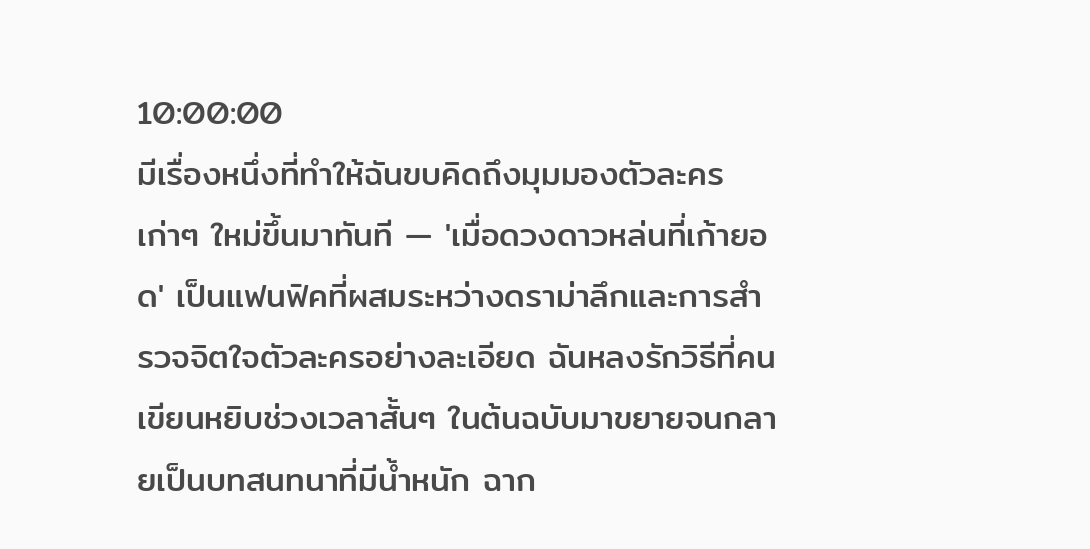10:00:00
มีเรื่องหนึ่งที่ทำให้ฉันขบคิดถึงมุมมองตัวละครเก่าๆ ใหม่ขึ้นมาทันที — 'เมื่อดวงดาวหล่นที่เก้ายอด' เป็นแฟนฟิคที่ผสมระหว่างดราม่าลึกและการสำรวจจิตใจตัวละครอย่างละเอียด ฉันหลงรักวิธีที่คนเขียนหยิบช่วงเวลาสั้นๆ ในต้นฉบับมาขยายจนกลายเป็นบทสนทนาที่มีน้ำหนัก ฉาก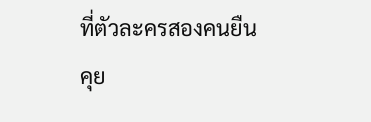ที่ตัวละครสองคนยืนคุย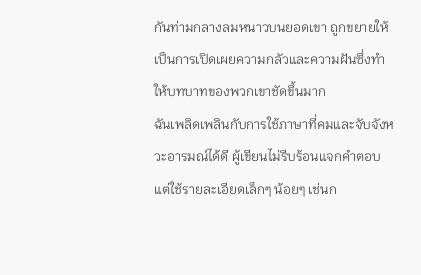กันท่ามกลางลมหนาวบนยอดเขา ถูกขยายให้เป็นการเปิดเผยความกลัวและความฝันซึ่งทำให้บทบาทของพวกเขาชัดขึ้นมาก
ฉันเพลิดเพลินกับการใช้ภาษาที่คมและจับจังหวะอารมณ์ได้ดี ผู้เขียนไม่รีบร้อนแจกคำตอบ แต่ใช้รายละเอียดเล็กๆ น้อยๆ เช่นก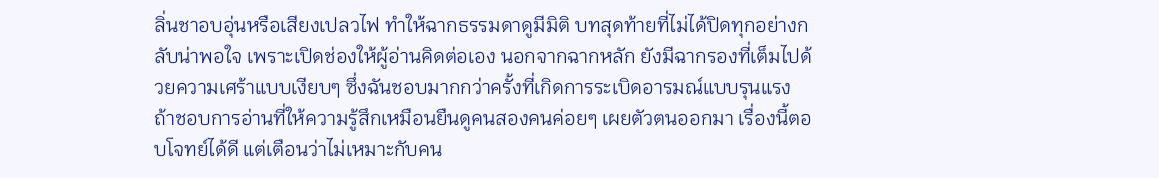ลิ่นชาอบอุ่นหรือเสียงเปลวไฟ ทำให้ฉากธรรมดาดูมีมิติ บทสุดท้ายที่ไม่ได้ปิดทุกอย่างกลับน่าพอใจ เพราะเปิดช่องให้ผู้อ่านคิดต่อเอง นอกจากฉากหลัก ยังมีฉากรองที่เต็มไปด้วยความเศร้าแบบเงียบๆ ซึ่งฉันชอบมากกว่าครั้งที่เกิดการระเบิดอารมณ์แบบรุนแรง
ถ้าชอบการอ่านที่ให้ความรู้สึกเหมือนยืนดูคนสองคนค่อยๆ เผยตัวตนออกมา เรื่องนี้ตอบโจทย์ได้ดี แต่เตือนว่าไม่เหมาะกับคน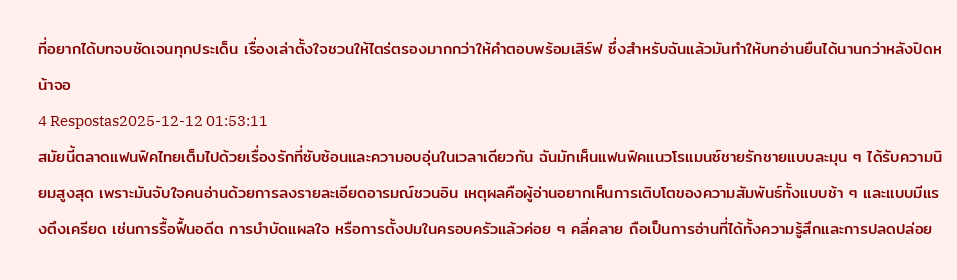ที่อยากได้บทจบชัดเจนทุกประเด็น เรื่องเล่าตั้งใจชวนให้ไตร่ตรองมากกว่าให้คำตอบพร้อมเสิร์ฟ ซึ่งสำหรับฉันแล้วมันทำให้บทอ่านยืนได้นานกว่าหลังปิดหน้าจอ
4 Respostas2025-12-12 01:53:11
สมัยนี้ตลาดแฟนฟิคไทยเต็มไปด้วยเรื่องรักที่ซับซ้อนและความอบอุ่นในเวลาเดียวกัน ฉันมักเห็นแฟนฟิคแนวโรแมนซ์ชายรักชายแบบละมุน ๆ ได้รับความนิยมสูงสุด เพราะมันจับใจคนอ่านด้วยการลงรายละเอียดอารมณ์ชวนอิน เหตุผลคือผู้อ่านอยากเห็นการเติบโตของความสัมพันธ์ทั้งแบบช้า ๆ และแบบมีแรงตึงเครียด เช่นการรื้อฟื้นอดีต การบำบัดแผลใจ หรือการตั้งปมในครอบครัวแล้วค่อย ๆ คลี่คลาย ถือเป็นการอ่านที่ได้ทั้งความรู้สึกและการปลดปล่อย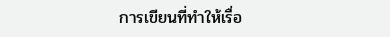การเขียนที่ทำให้เรื่อ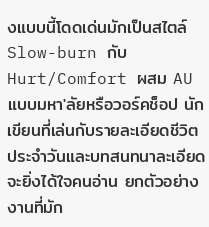งแบบนี้โดดเด่นมักเป็นสไตล์ Slow-burn กับ Hurt/Comfort ผสม AU แบบมหา'ลัยหรือวอร์คช็อป นักเขียนที่เล่นกับรายละเอียดชีวิตประจำวันและบทสนทนาละเอียดจะยิ่งได้ใจคนอ่าน ยกตัวอย่างงานที่มัก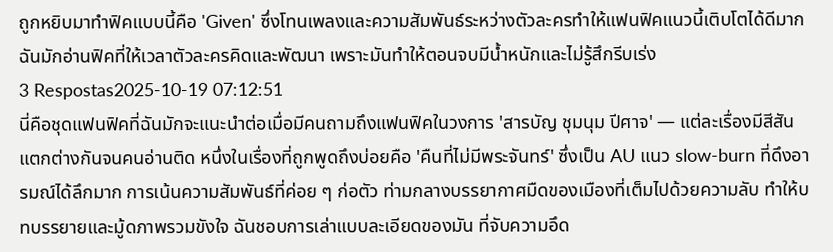ถูกหยิบมาทำฟิคแบบนี้คือ 'Given' ซึ่งโทนเพลงและความสัมพันธ์ระหว่างตัวละครทำให้แฟนฟิคแนวนี้เติบโตได้ดีมาก ฉันมักอ่านฟิคที่ให้เวลาตัวละครคิดและพัฒนา เพราะมันทำให้ตอนจบมีน้ำหนักและไม่รู้สึกรีบเร่ง
3 Respostas2025-10-19 07:12:51
นี่คือชุดแฟนฟิคที่ฉันมักจะแนะนำต่อเมื่อมีคนถามถึงแฟนฟิคในวงการ 'สารบัญ ชุมนุม ปีศาจ' — แต่ละเรื่องมีสีสันแตกต่างกันจนคนอ่านติด หนึ่งในเรื่องที่ถูกพูดถึงบ่อยคือ 'คืนที่ไม่มีพระจันทร์' ซึ่งเป็น AU แนว slow-burn ที่ดึงอารมณ์ได้ลึกมาก การเน้นความสัมพันธ์ที่ค่อย ๆ ก่อตัว ท่ามกลางบรรยากาศมืดของเมืองที่เต็มไปด้วยความลับ ทำให้บทบรรยายและมู้ดภาพรวมขังใจ ฉันชอบการเล่าแบบละเอียดของมัน ที่จับความอึด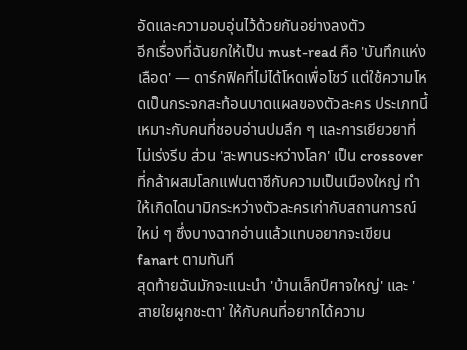อัดและความอบอุ่นไว้ด้วยกันอย่างลงตัว
อีกเรื่องที่ฉันยกให้เป็น must-read คือ 'บันทึกแห่งเลือด' — ดาร์กฟิคที่ไม่ได้โหดเพื่อโชว์ แต่ใช้ความโหดเป็นกระจกสะท้อนบาดแผลของตัวละคร ประเภทนี้เหมาะกับคนที่ชอบอ่านปมลึก ๆ และการเยียวยาที่ไม่เร่งรีบ ส่วน 'สะพานระหว่างโลก' เป็น crossover ที่กล้าผสมโลกแฟนตาซีกับความเป็นเมืองใหญ่ ทำให้เกิดไดนามิกระหว่างตัวละครเก่ากับสถานการณ์ใหม่ ๆ ซึ่งบางฉากอ่านแล้วแทบอยากจะเขียน fanart ตามทันที
สุดท้ายฉันมักจะแนะนำ 'บ้านเล็กปีศาจใหญ่' และ 'สายใยผูกชะตา' ให้กับคนที่อยากได้ความ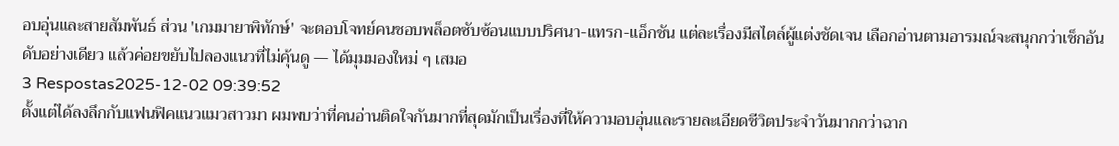อบอุ่นและสายสัมพันธ์ ส่วน 'เกมมายาพิทักษ์' จะตอบโจทย์คนชอบพล็อตซับซ้อนแบบปริศนา-แทรก-แอ็กชัน แต่ละเรื่องมีสไตล์ผู้แต่งชัดเจน เลือกอ่านตามอารมณ์จะสนุกกว่าเช็กอันดับอย่างเดียว แล้วค่อยขยับไปลองแนวที่ไม่คุ้นดู — ได้มุมมองใหม่ ๆ เสมอ
3 Respostas2025-12-02 09:39:52
ตั้งแต่ได้ลงลึกกับแฟนฟิคแนวแมวสาวมา ผมพบว่าที่คนอ่านติดใจกันมากที่สุดมักเป็นเรื่องที่ให้ความอบอุ่นและรายละเอียดชีวิตประจำวันมากกว่าฉาก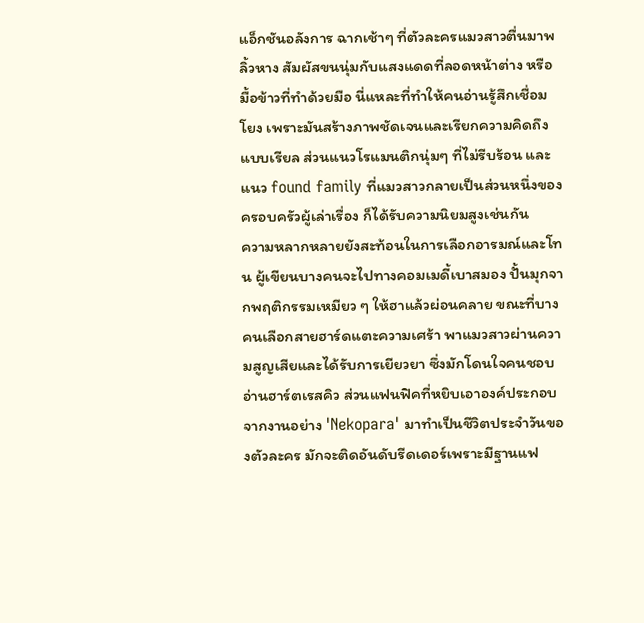แอ็กชันอลังการ ฉากเช้าๆ ที่ตัวละครแมวสาวตื่นมาพลิ้วหาง สัมผัสขนนุ่มกับแสงแดดที่ลอดหน้าต่าง หรือมื้อข้าวที่ทำด้วยมือ นี่แหละที่ทำให้คนอ่านรู้สึกเชื่อมโยง เพราะมันสร้างภาพชัดเจนและเรียกความคิดถึงแบบเรียล ส่วนแนวโรแมนติกนุ่มๆ ที่ไม่รีบร้อน และแนว found family ที่แมวสาวกลายเป็นส่วนหนึ่งของครอบครัวผู้เล่าเรื่อง ก็ได้รับความนิยมสูงเช่นกัน
ความหลากหลายยังสะท้อนในการเลือกอารมณ์และโทน ผู้เขียนบางคนจะไปทางคอมเมดี้เบาสมอง ปั้นมุกจากพฤติกรรมเหมียว ๆ ให้ฮาแล้วผ่อนคลาย ขณะที่บางคนเลือกสายฮาร์ดแตะความเศร้า พาแมวสาวผ่านความสูญเสียและได้รับการเยียวยา ซึ่งมักโดนใจคนชอบอ่านฮาร์ตเรสคิว ส่วนแฟนฟิคที่หยิบเอาองค์ประกอบจากงานอย่าง 'Nekopara' มาทำเป็นชีวิตประจำวันของตัวละคร มักจะติดอันดับรีดเดอร์เพราะมีฐานแฟ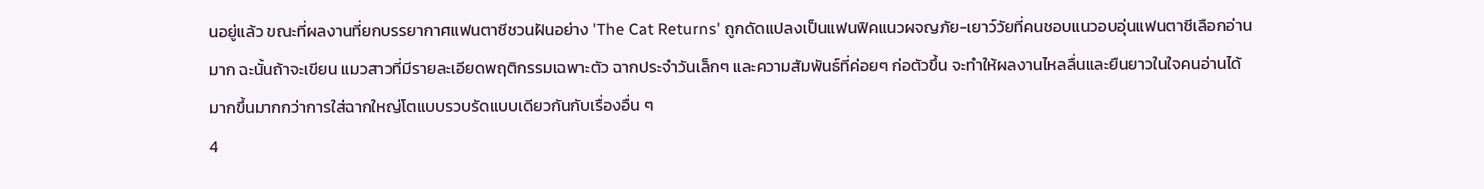นอยู่แล้ว ขณะที่ผลงานที่ยกบรรยากาศแฟนตาซีชวนฝันอย่าง 'The Cat Returns' ถูกดัดแปลงเป็นแฟนฟิคแนวผจญภัย-เยาว์วัยที่คนชอบแนวอบอุ่นแฟนตาซีเลือกอ่านมาก ฉะนั้นถ้าจะเขียน แมวสาวที่มีรายละเอียดพฤติกรรมเฉพาะตัว ฉากประจำวันเล็กๆ และความสัมพันธ์ที่ค่อยๆ ก่อตัวขึ้น จะทำให้ผลงานไหลลื่นและยืนยาวในใจคนอ่านได้มากขึ้นมากกว่าการใส่ฉากใหญ่โตแบบรวบรัดแบบเดียวกันกับเรื่องอื่น ๆ
4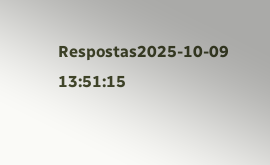Respostas2025-10-09 13:51:15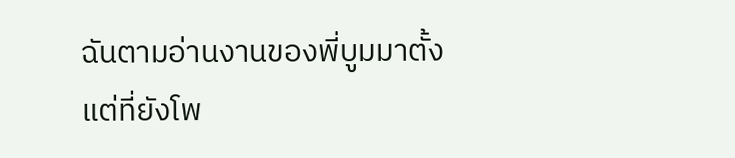ฉันตามอ่านงานของพี่บูมมาตั้งแต่ที่ยังโพ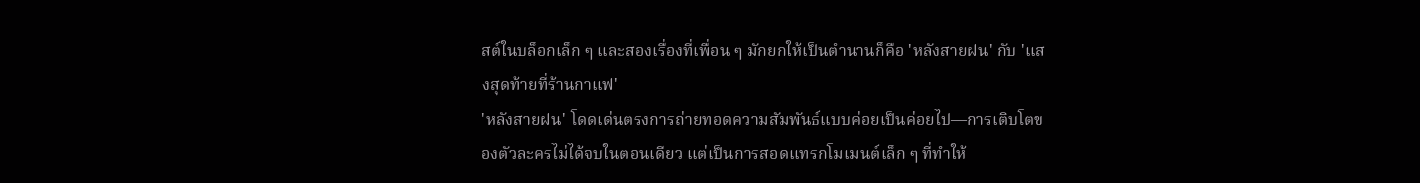สต์ในบล็อกเล็ก ๆ และสองเรื่องที่เพื่อน ๆ มักยกให้เป็นตำนานก็คือ 'หลังสายฝน' กับ 'แสงสุดท้ายที่ร้านกาแฟ'
'หลังสายฝน' โดดเด่นตรงการถ่ายทอดความสัมพันธ์แบบค่อยเป็นค่อยไป—การเติบโตของตัวละครไม่ได้จบในตอนเดียว แต่เป็นการสอดแทรกโมเมนต์เล็ก ๆ ที่ทำให้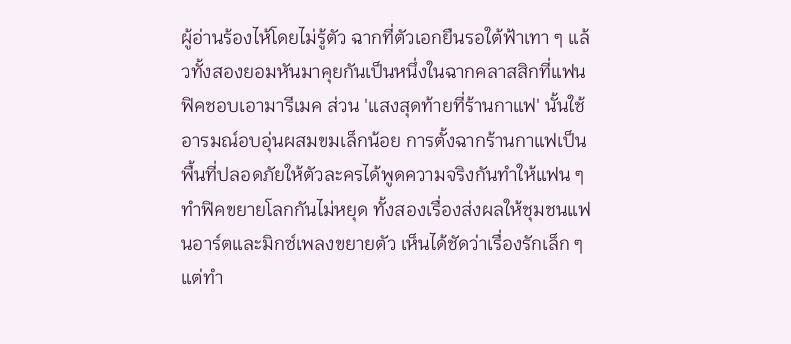ผู้อ่านร้องไห้โดยไม่รู้ตัว ฉากที่ตัวเอกยืนรอใต้ฟ้าเทา ๆ แล้วทั้งสองยอมหันมาคุยกันเป็นหนึ่งในฉากคลาสสิกที่แฟนฟิคชอบเอามารีเมค ส่วน 'แสงสุดท้ายที่ร้านกาแฟ' นั้นใช้อารมณ์อบอุ่นผสมขมเล็กน้อย การตั้งฉากร้านกาแฟเป็นพื้นที่ปลอดภัยให้ตัวละครได้พูดความจริงกันทำให้แฟน ๆ ทำฟิคขยายโลกกันไม่หยุด ทั้งสองเรื่องส่งผลให้ชุมชนแฟนอาร์ตและมิกซ์เพลงขยายตัว เห็นได้ชัดว่าเรื่องรักเล็ก ๆ แต่ทำ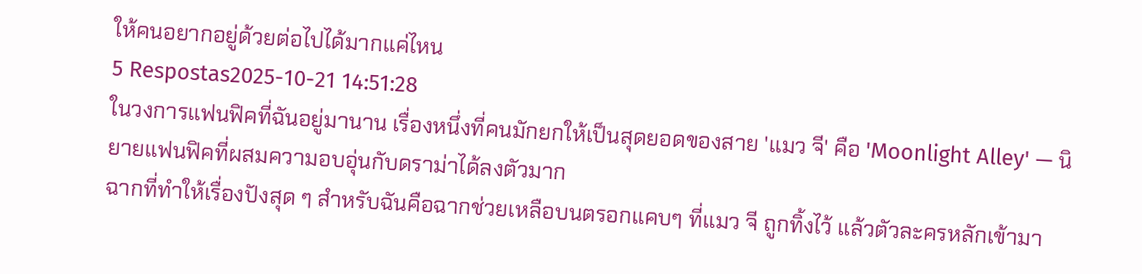ให้คนอยากอยู่ด้วยต่อไปได้มากแค่ไหน
5 Respostas2025-10-21 14:51:28
ในวงการแฟนฟิคที่ฉันอยู่มานาน เรื่องหนึ่งที่คนมักยกให้เป็นสุดยอดของสาย 'แมว จี' คือ 'Moonlight Alley' — นิยายแฟนฟิคที่ผสมความอบอุ่นกับดราม่าได้ลงตัวมาก
ฉากที่ทำให้เรื่องปังสุด ๆ สำหรับฉันคือฉากช่วยเหลือบนตรอกแคบๆ ที่แมว จี ถูกทิ้งไว้ แล้วตัวละครหลักเข้ามา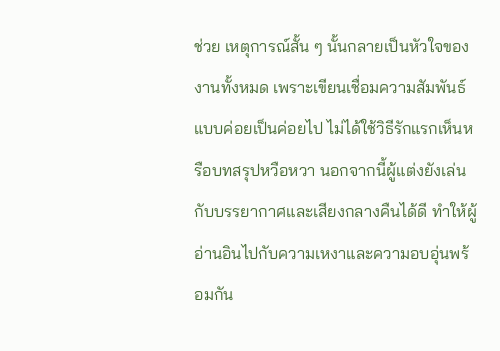ช่วย เหตุการณ์สั้น ๆ นั้นกลายเป็นหัวใจของงานทั้งหมด เพราะเขียนเชื่อมความสัมพันธ์แบบค่อยเป็นค่อยไป ไม่ได้ใช้วิธีรักแรกเห็นหรือบทสรุปหวือหวา นอกจากนี้ผู้แต่งยังเล่นกับบรรยากาศและเสียงกลางคืนได้ดี ทำให้ผู้อ่านอินไปกับความเหงาและความอบอุ่นพร้อมกัน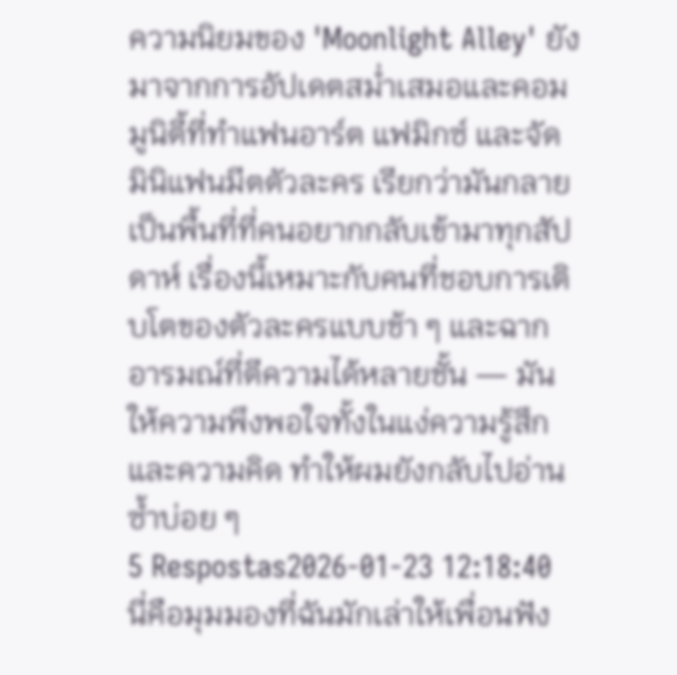ความนิยมของ 'Moonlight Alley' ยังมาจากการอัปเดตสม่ำเสมอและคอมมูนิตี้ที่ทำแฟนอาร์ต แฟมิกซ์ และจัดมินิแฟนมีตตัวละคร เรียกว่ามันกลายเป็นพื้นที่ที่คนอยากกลับเข้ามาทุกสัปดาห์ เรื่องนี้เหมาะกับคนที่ชอบการเติบโตของตัวละครแบบช้า ๆ และฉากอารมณ์ที่ตีความได้หลายชั้น — มันให้ความพึงพอใจทั้งในแง่ความรู้สึกและความคิด ทำให้ผมยังกลับไปอ่านซ้ำบ่อย ๆ
5 Respostas2026-01-23 12:18:40
นี่คือมุมมองที่ฉันมักเล่าให้เพื่อนฟัง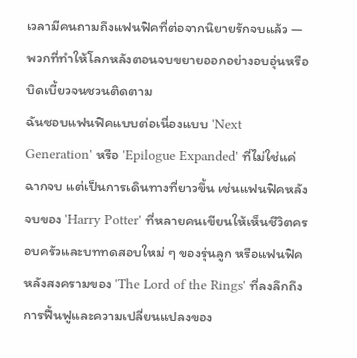เวลามีคนถามถึงแฟนฟิคที่ต่อจากนิยายรักจบแล้ว — พวกที่ทำให้โลกหลังตอนจบขยายออกอย่างอบอุ่นหรือบิดเบี้ยวจนชวนติดตาม
ฉันชอบแฟนฟิคแบบต่อเนื่องแบบ 'Next Generation' หรือ 'Epilogue Expanded' ที่ไม่ใช่แค่ฉากจบ แต่เป็นการเดินทางที่ยาวขึ้น เช่นแฟนฟิคหลังจบของ 'Harry Potter' ที่หลายคนเขียนให้เห็นชีวิตครอบครัวและบททดสอบใหม่ ๆ ของรุ่นลูก หรือแฟนฟิคหลังสงครามของ 'The Lord of the Rings' ที่ลงลึกถึงการฟื้นฟูและความเปลี่ยนแปลงของ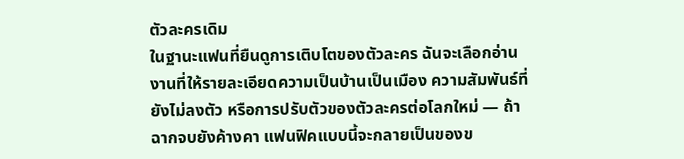ตัวละครเดิม
ในฐานะแฟนที่ยืนดูการเติบโตของตัวละคร ฉันจะเลือกอ่านงานที่ให้รายละเอียดความเป็นบ้านเป็นเมือง ความสัมพันธ์ที่ยังไม่ลงตัว หรือการปรับตัวของตัวละครต่อโลกใหม่ — ถ้าฉากจบยังค้างคา แฟนฟิคแบบนี้จะกลายเป็นของข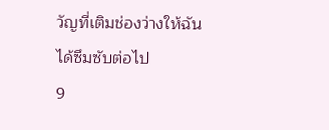วัญที่เติมช่องว่างให้ฉันได้ซึมซับต่อไป
9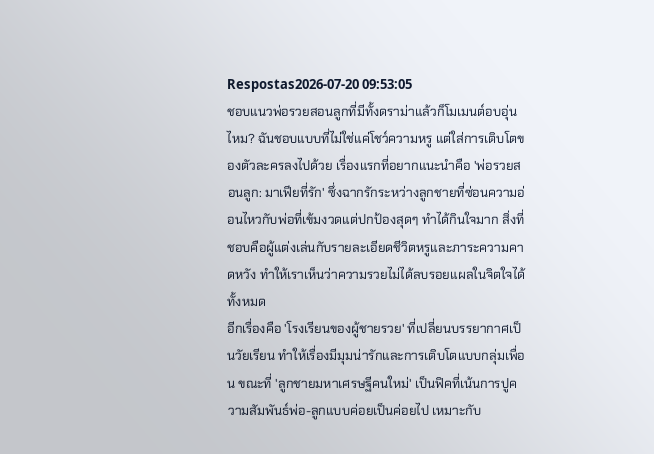Respostas2026-07-20 09:53:05
ชอบแนวพ่อรวยสอนลูกที่มีทั้งดราม่าแล้วก็โมเมนต์อบอุ่นไหม? ฉันชอบแบบที่ไม่ใช่แค่โชว์ความหรู แต่ใส่การเติบโตของตัวละครลงไปด้วย เรื่องแรกที่อยากแนะนำคือ 'พ่อรวยสอนลูก: มาเฟียที่รัก' ซึ่งฉากรักระหว่างลูกชายที่ซ่อนความอ่อนไหวกับพ่อที่เข้มงวดแต่ปกป้องสุดๆ ทำได้กินใจมาก สิ่งที่ชอบคือผู้แต่งเล่นกับรายละเอียดชีวิตหรูและภาระความคาดหวัง ทำให้เราเห็นว่าความรวยไม่ได้ลบรอยแผลในจิตใจได้ทั้งหมด
อีกเรื่องคือ 'โรงเรียนของผู้ชายรวย' ที่เปลี่ยนบรรยากาศเป็นวัยเรียน ทำให้เรื่องมีมุมน่ารักและการเติบโตแบบกลุ่มเพื่อน ขณะที่ 'ลูกชายมหาเศรษฐีคนใหม่' เป็นฟิคที่เน้นการปูความสัมพันธ์พ่อ-ลูกแบบค่อยเป็นค่อยไป เหมาะกับ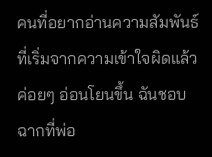คนที่อยากอ่านความสัมพันธ์ที่เริ่มจากความเข้าใจผิดแล้วค่อยๆ อ่อนโยนขึ้น ฉันชอบฉากที่พ่อ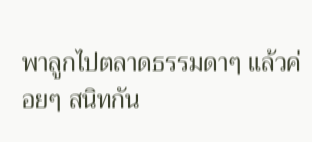พาลูกไปตลาดธรรมดาๆ แล้วค่อยๆ สนิทกัน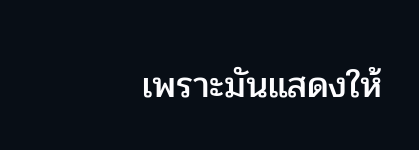เพราะมันแสดงให้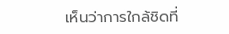เห็นว่าการใกล้ชิดที่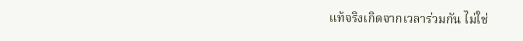แท้จริงเกิดจากเวลาร่วมกัน ไม่ใช่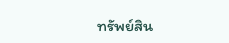ทรัพย์สิน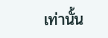เท่านั้น